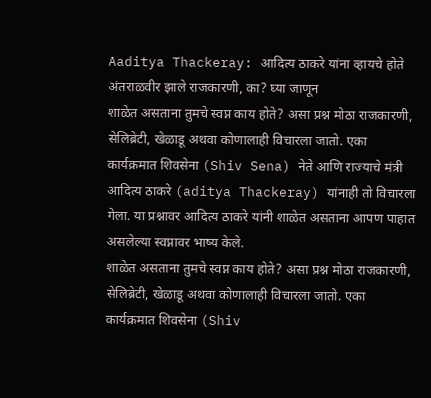Aaditya Thackeray: आदित्य ठाकरे यांना व्हायचे होते अंतराळवीर झाले राजकारणी, का? घ्या जाणून
शाळेत असताना तुमचे स्वप्न काय होते? असा प्रश्न मोठा राजकारणी, सेलिब्रेटी, खेळाडू अथवा कोणालाही विचारला जातो. एका कार्यक्रमात शिवसेना (Shiv Sena) नेते आणि राज्याचे मंत्री आदित्य ठाकरे (aditya Thackeray) यांनाही तो विचारला गेला. या प्रश्नावर आदित्य ठाकरे यांनी शाळेत असताना आपण पाहात असलेल्या स्वप्नावर भाष्य केले.
शाळेत असताना तुमचे स्वप्न काय होते? असा प्रश्न मोठा राजकारणी, सेलिब्रेटी, खेळाडू अथवा कोणालाही विचारला जातो. एका कार्यक्रमात शिवसेना (Shiv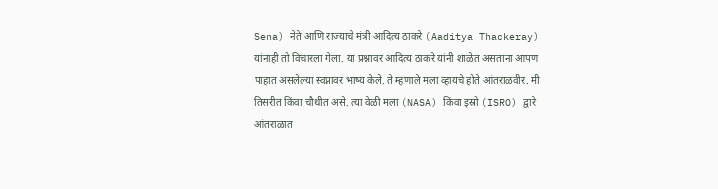Sena) नेते आणि राज्याचे मंत्री आदित्य ठाकरे (Aaditya Thackeray) यांनाही तो विचारला गेला. या प्रश्नावर आदित्य ठाकरे यांनी शाळेत असताना आपण पाहात असलेल्या स्वप्नावर भाष्य केले. ते म्हणाले मला व्हायचे होते आंतराळवीर. मी तिसरीत किंवा चौथीत असे. त्या वेळी मला (NASA) किंवा इस्रो (ISRO) द्वारे आंतराळात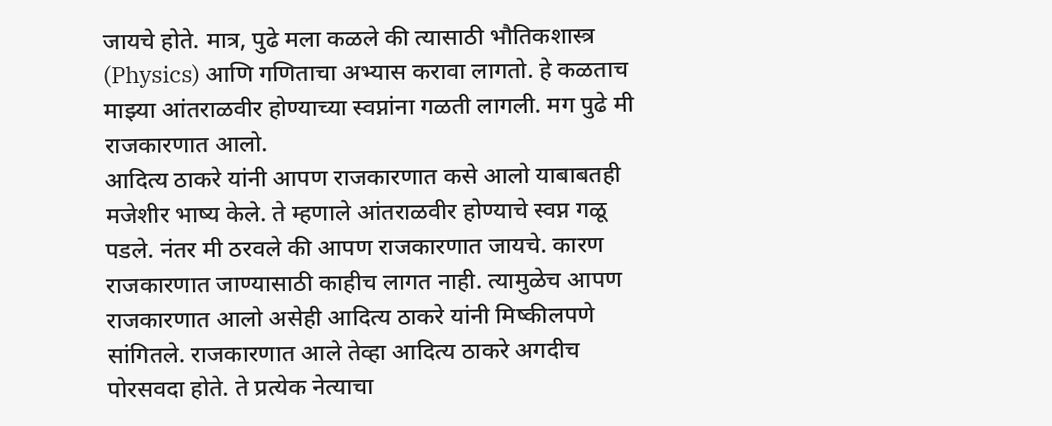जायचे होते. मात्र, पुढे मला कळले की त्यासाठी भौतिकशास्त्र (Physics) आणि गणिताचा अभ्यास करावा लागतो. हे कळताच माझ्या आंतराळवीर होण्याच्या स्वप्नांना गळती लागली. मग पुढे मी राजकारणात आलो.
आदित्य ठाकरे यांनी आपण राजकारणात कसे आलो याबाबतही मजेशीर भाष्य केले. ते म्हणाले आंतराळवीर होण्याचे स्वप्न गळू पडले. नंतर मी ठरवले की आपण राजकारणात जायचे. कारण राजकारणात जाण्यासाठी काहीच लागत नाही. त्यामुळेच आपण राजकारणात आलो असेही आदित्य ठाकरे यांनी मिष्कीलपणे सांगितले. राजकारणात आले तेव्हा आदित्य ठाकरे अगदीच पोरसवदा होते. ते प्रत्येक नेत्याचा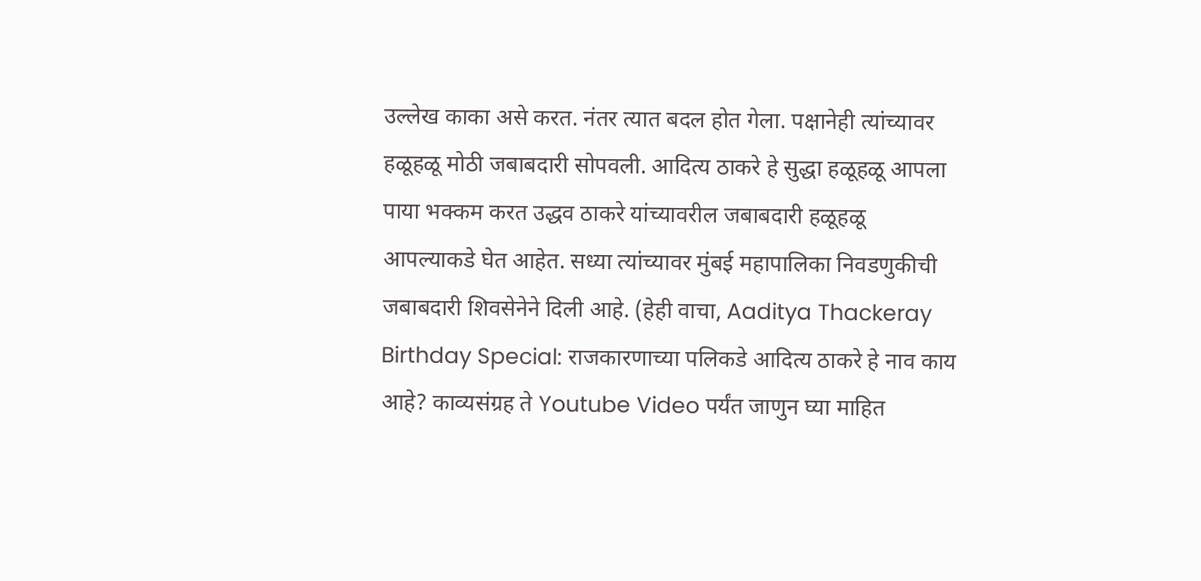उल्लेख काका असे करत. नंतर त्यात बदल होत गेला. पक्षानेही त्यांच्यावर हळूहळू मोठी जबाबदारी सोपवली. आदित्य ठाकरे हे सुद्धा हळूहळू आपला पाया भक्कम करत उद्धव ठाकरे यांच्यावरील जबाबदारी हळूहळू आपल्याकडे घेत आहेत. सध्या त्यांच्यावर मुंबई महापालिका निवडणुकीची जबाबदारी शिवसेनेने दिली आहे. (हेही वाचा, Aaditya Thackeray Birthday Special: राजकारणाच्या पलिकडे आदित्य ठाकरे हे नाव काय आहे? काव्यसंग्रह ते Youtube Video पर्यंत जाणुन घ्या माहित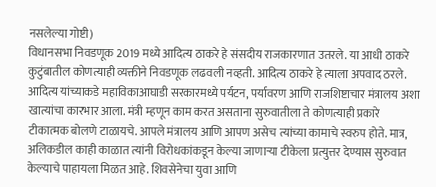नसलेल्या गोष्टी)
विधानसभा निवडणूक 2019 मध्ये आदित्य ठाकरे हे संसदीय राजकारणात उतरले. या आधी ठाकरे कुटुंबातील कोणत्याही व्यक्तीने निवडणूक लढवली नव्हती. आदित्य ठाकरे हे त्याला अपवाद ठरले. आदित्य यांच्याकडे महाविकाआघाडी सरकारमध्ये पर्यटन, पर्यावरण आणि राजशिष्टाचार मंत्रालय अशा खात्यांचा कारभार आला. मंत्री म्हणून काम करत असताना सुरुवातीला ते कोणत्याही प्रकारे टीकात्मक बोलणे टाळायचे. आपले मंत्रालय आणि आपण असेच त्यांच्या कामाचे स्वरुप होते. मात्र, अलिकडील काही काळात त्यांनी विरोधकांकडून केल्या जाणाऱ्या टीकेला प्रत्युत्तर देण्यास सुरुवात केल्याचे पाहायला मिळत आहे. शिवसेनेचा युवा आणि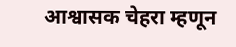आश्वासक चेहरा म्हणून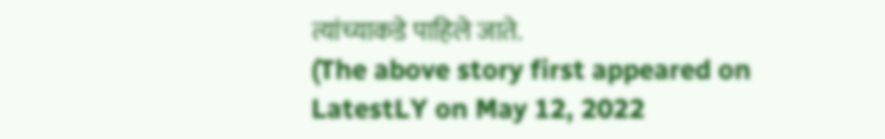त्यांच्याकडे पाहिले जाते.
(The above story first appeared on LatestLY on May 12, 2022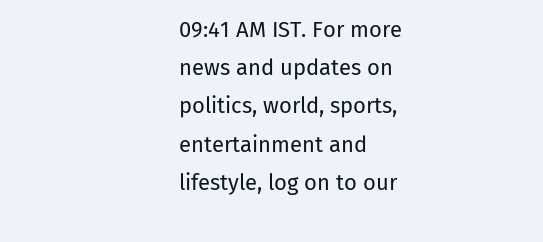09:41 AM IST. For more news and updates on politics, world, sports, entertainment and lifestyle, log on to our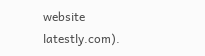website latestly.com).